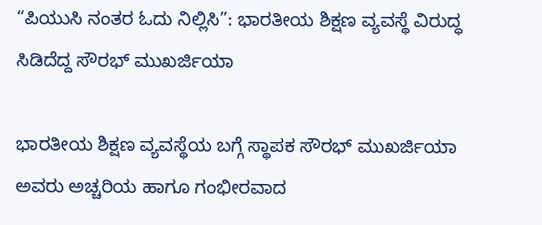“ಪಿಯುಸಿ ನಂತರ ಓದು ನಿಲ್ಲಿಸಿ”: ಭಾರತೀಯ ಶಿಕ್ಷಣ ವ್ಯವಸ್ಥೆ ವಿರುದ್ಧ ಸಿಡಿದೆದ್ದ ಸೌರಭ್ ಮುಖರ್ಜಿಯಾ

ಭಾರತೀಯ ಶಿಕ್ಷಣ ವ್ಯವಸ್ಥೆಯ ಬಗ್ಗೆ ಸ್ಥಾಪಕ ಸೌರಭ್ ಮುಖರ್ಜಿಯಾ ಅವರು ಅಚ್ಚರಿಯ ಹಾಗೂ ಗಂಭೀರವಾದ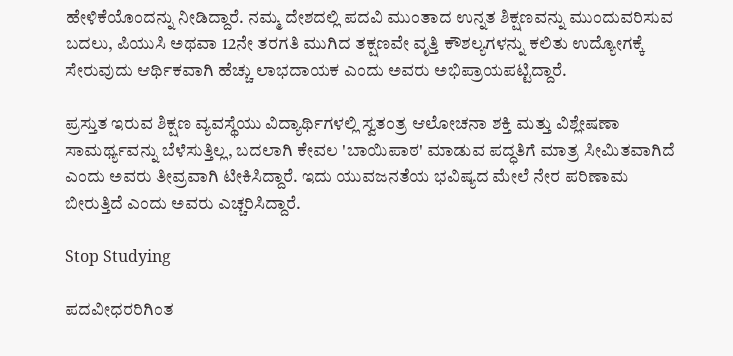ಹೇಳಿಕೆಯೊಂದನ್ನು ನೀಡಿದ್ದಾರೆ. ನಮ್ಮ ದೇಶದಲ್ಲಿ ಪದವಿ ಮುಂತಾದ ಉನ್ನತ ಶಿಕ್ಷಣವನ್ನು ಮುಂದುವರಿಸುವ ಬದಲು, ಪಿಯುಸಿ ಅಥವಾ 12ನೇ ತರಗತಿ ಮುಗಿದ ತಕ್ಷಣವೇ ವೃತ್ತಿ ಕೌಶಲ್ಯಗಳನ್ನು ಕಲಿತು ಉದ್ಯೋಗಕ್ಕೆ ಸೇರುವುದು ಆರ್ಥಿಕವಾಗಿ ಹೆಚ್ಚು ಲಾಭದಾಯಕ ಎಂದು ಅವರು ಅಭಿಪ್ರಾಯಪಟ್ಟಿದ್ದಾರೆ.

ಪ್ರಸ್ತುತ ಇರುವ ಶಿಕ್ಷಣ ವ್ಯವಸ್ಥೆಯು ವಿದ್ಯಾರ್ಥಿಗಳಲ್ಲಿ ಸ್ವತಂತ್ರ ಆಲೋಚನಾ ಶಕ್ತಿ ಮತ್ತು ವಿಶ್ಲೇಷಣಾ ಸಾಮರ್ಥ್ಯವನ್ನು ಬೆಳೆಸುತ್ತಿಲ್ಲ, ಬದಲಾಗಿ ಕೇವಲ 'ಬಾಯಿಪಾಠ' ಮಾಡುವ ಪದ್ಧತಿಗೆ ಮಾತ್ರ ಸೀಮಿತವಾಗಿದೆ ಎಂದು ಅವರು ತೀವ್ರವಾಗಿ ಟೀಕಿಸಿದ್ದಾರೆ. ಇದು ಯುವಜನತೆಯ ಭವಿಷ್ಯದ ಮೇಲೆ ನೇರ ಪರಿಣಾಮ ಬೀರುತ್ತಿದೆ ಎಂದು ಅವರು ಎಚ್ಚರಿಸಿದ್ದಾರೆ.

Stop Studying

ಪದವೀಧರರಿಗಿಂತ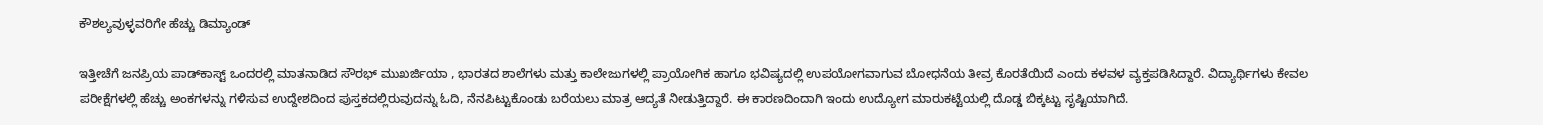ಕೌಶಲ್ಯವುಳ್ಳವರಿಗೇ ಹೆಚ್ಚು ಡಿಮ್ಯಾಂಡ್

ಇತ್ತೀಚೆಗೆ ಜನಪ್ರಿಯ ಪಾಡ್‌ಕಾಸ್ಟ್ ಒಂದರಲ್ಲಿ ಮಾತನಾಡಿದ ಸೌರಭ್ ಮುಖರ್ಜಿಯಾ , ಭಾರತದ ಶಾಲೆಗಳು ಮತ್ತು ಕಾಲೇಜುಗಳಲ್ಲಿ ಪ್ರಾಯೋಗಿಕ ಹಾಗೂ ಭವಿಷ್ಯದಲ್ಲಿ ಉಪಯೋಗವಾಗುವ ಬೋಧನೆಯ ತೀವ್ರ ಕೊರತೆಯಿದೆ ಎಂದು ಕಳವಳ ವ್ಯಕ್ತಪಡಿಸಿದ್ದಾರೆ. ವಿದ್ಯಾರ್ಥಿಗಳು ಕೇವಲ ಪರೀಕ್ಷೆಗಳಲ್ಲಿ ಹೆಚ್ಚು ಅಂಕಗಳನ್ನು ಗಳಿಸುವ ಉದ್ದೇಶದಿಂದ ಪುಸ್ತಕದಲ್ಲಿರುವುದನ್ನು ಓದಿ, ನೆನಪಿಟ್ಟುಕೊಂಡು ಬರೆಯಲು ಮಾತ್ರ ಆದ್ಯತೆ ನೀಡುತ್ತಿದ್ದಾರೆ. ಈ ಕಾರಣದಿಂದಾಗಿ ಇಂದು ಉದ್ಯೋಗ ಮಾರುಕಟ್ಟೆಯಲ್ಲಿ ದೊಡ್ಡ ಬಿಕ್ಕಟ್ಟು ಸೃಷ್ಟಿಯಾಗಿದೆ.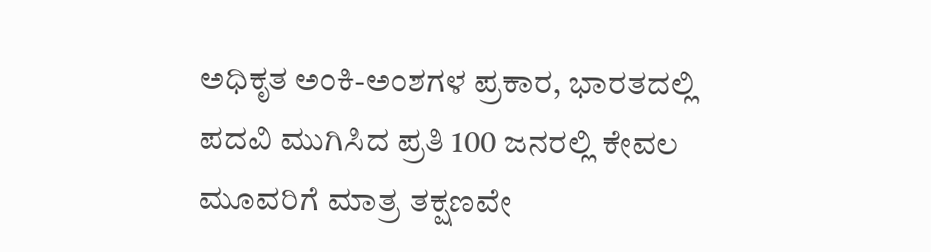ಅಧಿಕೃತ ಅಂಕಿ-ಅಂಶಗಳ ಪ್ರಕಾರ, ಭಾರತದಲ್ಲಿ ಪದವಿ ಮುಗಿಸಿದ ಪ್ರತಿ 100 ಜನರಲ್ಲಿ ಕೇವಲ ಮೂವರಿಗೆ ಮಾತ್ರ ತಕ್ಷಣವೇ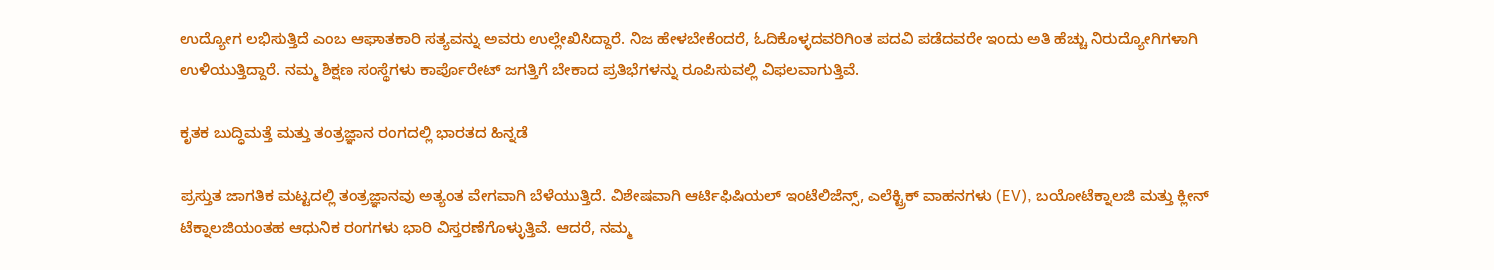ಉದ್ಯೋಗ ಲಭಿಸುತ್ತಿದೆ ಎಂಬ ಆಘಾತಕಾರಿ ಸತ್ಯವನ್ನು ಅವರು ಉಲ್ಲೇಖಿಸಿದ್ದಾರೆ. ನಿಜ ಹೇಳಬೇಕೆಂದರೆ, ಓದಿಕೊಳ್ಳದವರಿಗಿಂತ ಪದವಿ ಪಡೆದವರೇ ಇಂದು ಅತಿ ಹೆಚ್ಚು ನಿರುದ್ಯೋಗಿಗಳಾಗಿ ಉಳಿಯುತ್ತಿದ್ದಾರೆ. ನಮ್ಮ ಶಿಕ್ಷಣ ಸಂಸ್ಥೆಗಳು ಕಾರ್ಪೊರೇಟ್ ಜಗತ್ತಿಗೆ ಬೇಕಾದ ಪ್ರತಿಭೆಗಳನ್ನು ರೂಪಿಸುವಲ್ಲಿ ವಿಫಲವಾಗುತ್ತಿವೆ.

ಕೃತಕ ಬುದ್ಧಿಮತ್ತೆ ಮತ್ತು ತಂತ್ರಜ್ಞಾನ ರಂಗದಲ್ಲಿ ಭಾರತದ ಹಿನ್ನಡೆ

ಪ್ರಸ್ತುತ ಜಾಗತಿಕ ಮಟ್ಟದಲ್ಲಿ ತಂತ್ರಜ್ಞಾನವು ಅತ್ಯಂತ ವೇಗವಾಗಿ ಬೆಳೆಯುತ್ತಿದೆ. ವಿಶೇಷವಾಗಿ ಆರ್ಟಿಫಿಷಿಯಲ್ ಇಂಟೆಲಿಜೆನ್ಸ್, ಎಲೆಕ್ಟ್ರಿಕ್ ವಾಹನಗಳು (EV), ಬಯೋಟೆಕ್ನಾಲಜಿ ಮತ್ತು ಕ್ಲೀನ್ ಟೆಕ್ನಾಲಜಿಯಂತಹ ಆಧುನಿಕ ರಂಗಗಳು ಭಾರಿ ವಿಸ್ತರಣೆಗೊಳ್ಳುತ್ತಿವೆ. ಆದರೆ, ನಮ್ಮ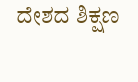ದೇಶದ ಶಿಕ್ಷಣ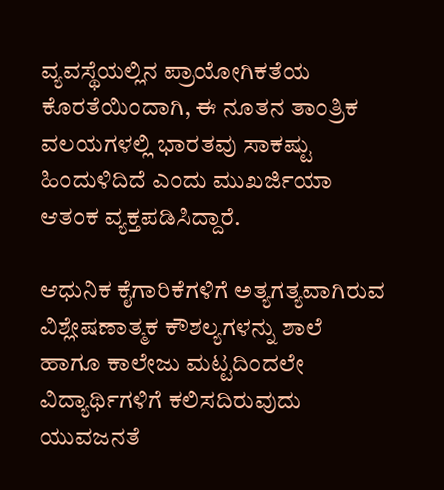ವ್ಯವಸ್ಥೆಯಲ್ಲಿನ ಪ್ರಾಯೋಗಿಕತೆಯ ಕೊರತೆಯಿಂದಾಗಿ, ಈ ನೂತನ ತಾಂತ್ರಿಕ ವಲಯಗಳಲ್ಲಿ ಭಾರತವು ಸಾಕಷ್ಟು ಹಿಂದುಳಿದಿದೆ ಎಂದು ಮುಖರ್ಜಿಯಾ ಆತಂಕ ವ್ಯಕ್ತಪಡಿಸಿದ್ದಾರೆ.

ಆಧುನಿಕ ಕೈಗಾರಿಕೆಗಳಿಗೆ ಅತ್ಯಗತ್ಯವಾಗಿರುವ ವಿಶ್ಲೇಷಣಾತ್ಮಕ ಕೌಶಲ್ಯಗಳನ್ನು ಶಾಲೆ ಹಾಗೂ ಕಾಲೇಜು ಮಟ್ಟದಿಂದಲೇ ವಿದ್ಯಾರ್ಥಿಗಳಿಗೆ ಕಲಿಸದಿರುವುದು ಯುವಜನತೆ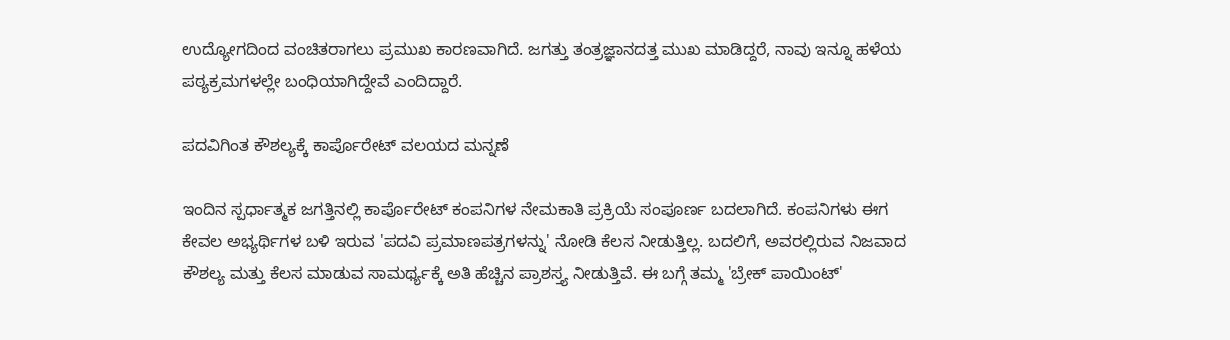ಉದ್ಯೋಗದಿಂದ ವಂಚಿತರಾಗಲು ಪ್ರಮುಖ ಕಾರಣವಾಗಿದೆ. ಜಗತ್ತು ತಂತ್ರಜ್ಞಾನದತ್ತ ಮುಖ ಮಾಡಿದ್ದರೆ, ನಾವು ಇನ್ನೂ ಹಳೆಯ ಪಠ್ಯಕ್ರಮಗಳಲ್ಲೇ ಬಂಧಿಯಾಗಿದ್ದೇವೆ ಎಂದಿದ್ದಾರೆ.

ಪದವಿಗಿಂತ ಕೌಶಲ್ಯಕ್ಕೆ ಕಾರ್ಪೊರೇಟ್ ವಲಯದ ಮನ್ನಣೆ

ಇಂದಿನ ಸ್ಪರ್ಧಾತ್ಮಕ ಜಗತ್ತಿನಲ್ಲಿ ಕಾರ್ಪೊರೇಟ್ ಕಂಪನಿಗಳ ನೇಮಕಾತಿ ಪ್ರಕ್ರಿಯೆ ಸಂಪೂರ್ಣ ಬದಲಾಗಿದೆ. ಕಂಪನಿಗಳು ಈಗ ಕೇವಲ ಅಭ್ಯರ್ಥಿಗಳ ಬಳಿ ಇರುವ 'ಪದವಿ ಪ್ರಮಾಣಪತ್ರಗಳನ್ನು' ನೋಡಿ ಕೆಲಸ ನೀಡುತ್ತಿಲ್ಲ. ಬದಲಿಗೆ, ಅವರಲ್ಲಿರುವ ನಿಜವಾದ ಕೌಶಲ್ಯ ಮತ್ತು ಕೆಲಸ ಮಾಡುವ ಸಾಮರ್ಥ್ಯಕ್ಕೆ ಅತಿ ಹೆಚ್ಚಿನ ಪ್ರಾಶಸ್ತ್ಯ ನೀಡುತ್ತಿವೆ. ಈ ಬಗ್ಗೆ ತಮ್ಮ 'ಬ್ರೇಕ್‌ ಪಾಯಿಂಟ್'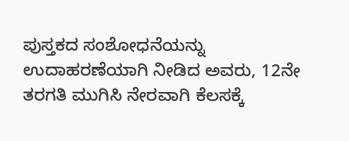ಪುಸ್ತಕದ ಸಂಶೋಧನೆಯನ್ನು ಉದಾಹರಣೆಯಾಗಿ ನೀಡಿದ ಅವರು, 12ನೇ ತರಗತಿ ಮುಗಿಸಿ ನೇರವಾಗಿ ಕೆಲಸಕ್ಕೆ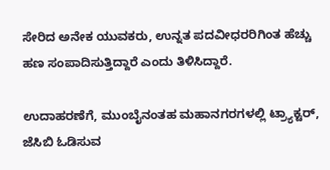ಸೇರಿದ ಅನೇಕ ಯುವಕರು, ಉನ್ನತ ಪದವೀಧರರಿಗಿಂತ ಹೆಚ್ಚು ಹಣ ಸಂಪಾದಿಸುತ್ತಿದ್ದಾರೆ ಎಂದು ತಿಳಿಸಿದ್ದಾರೆ.

ಉದಾಹರಣೆಗೆ, ಮುಂಬೈನಂತಹ ಮಹಾನಗರಗಳಲ್ಲಿ ಟ್ರ್ಯಾಕ್ಟರ್, ಜೆಸಿಬಿ ಓಡಿಸುವ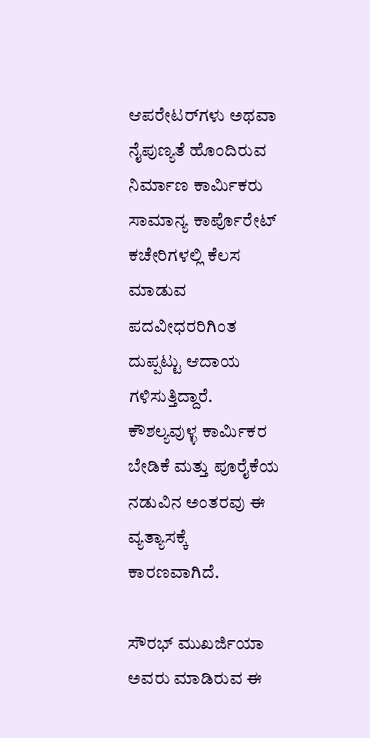ಆಪರೇಟರ್‌ಗಳು ಅಥವಾ ನೈಪುಣ್ಯತೆ ಹೊಂದಿರುವ ನಿರ್ಮಾಣ ಕಾರ್ಮಿಕರು ಸಾಮಾನ್ಯ ಕಾರ್ಪೊರೇಟ್ ಕಚೇರಿಗಳಲ್ಲಿ ಕೆಲಸ ಮಾಡುವ ಪದವೀಧರರಿಗಿಂತ ದುಪ್ಪಟ್ಟು ಆದಾಯ ಗಳಿಸುತ್ತಿದ್ದಾರೆ. ಕೌಶಲ್ಯವುಳ್ಳ ಕಾರ್ಮಿಕರ ಬೇಡಿಕೆ ಮತ್ತು ಪೂರೈಕೆಯ ನಡುವಿನ ಅಂತರವು ಈ ವ್ಯತ್ಯಾಸಕ್ಕೆ ಕಾರಣವಾಗಿದೆ.

ಸೌರಭ್ ಮುಖರ್ಜಿಯಾ ಅವರು ಮಾಡಿರುವ ಈ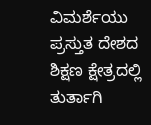ವಿಮರ್ಶೆಯು ಪ್ರಸ್ತುತ ದೇಶದ ಶಿಕ್ಷಣ ಕ್ಷೇತ್ರದಲ್ಲಿ ತುರ್ತಾಗಿ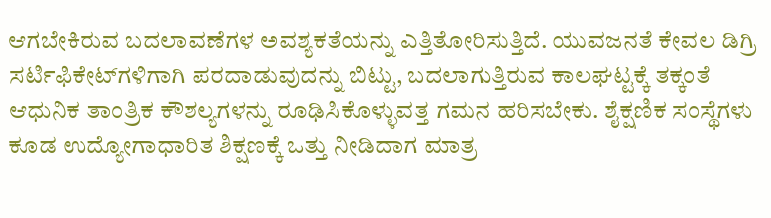ಆಗಬೇಕಿರುವ ಬದಲಾವಣೆಗಳ ಅವಶ್ಯಕತೆಯನ್ನು ಎತ್ತಿತೋರಿಸುತ್ತಿದೆ. ಯುವಜನತೆ ಕೇವಲ ಡಿಗ್ರಿ ಸರ್ಟಿಫಿಕೇಟ್‌ಗಳಿಗಾಗಿ ಪರದಾಡುವುದನ್ನು ಬಿಟ್ಟು, ಬದಲಾಗುತ್ತಿರುವ ಕಾಲಘಟ್ಟಕ್ಕೆ ತಕ್ಕಂತೆ ಆಧುನಿಕ ತಾಂತ್ರಿಕ ಕೌಶಲ್ಯಗಳನ್ನು ರೂಢಿಸಿಕೊಳ್ಳುವತ್ತ ಗಮನ ಹರಿಸಬೇಕು. ಶೈಕ್ಷಣಿಕ ಸಂಸ್ಥೆಗಳು ಕೂಡ ಉದ್ಯೋಗಾಧಾರಿತ ಶಿಕ್ಷಣಕ್ಕೆ ಒತ್ತು ನೀಡಿದಾಗ ಮಾತ್ರ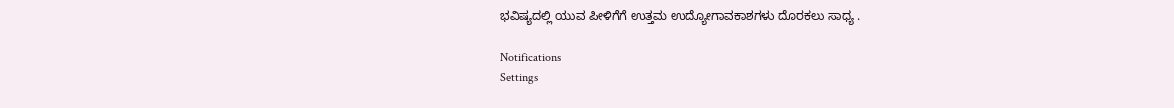ಭವಿಷ್ಯದಲ್ಲಿ ಯುವ ಪೀಳಿಗೆಗೆ ಉತ್ತಮ ಉದ್ಯೋಗಾವಕಾಶಗಳು ದೊರಕಲು ಸಾಧ್ಯ .

Notifications
Settings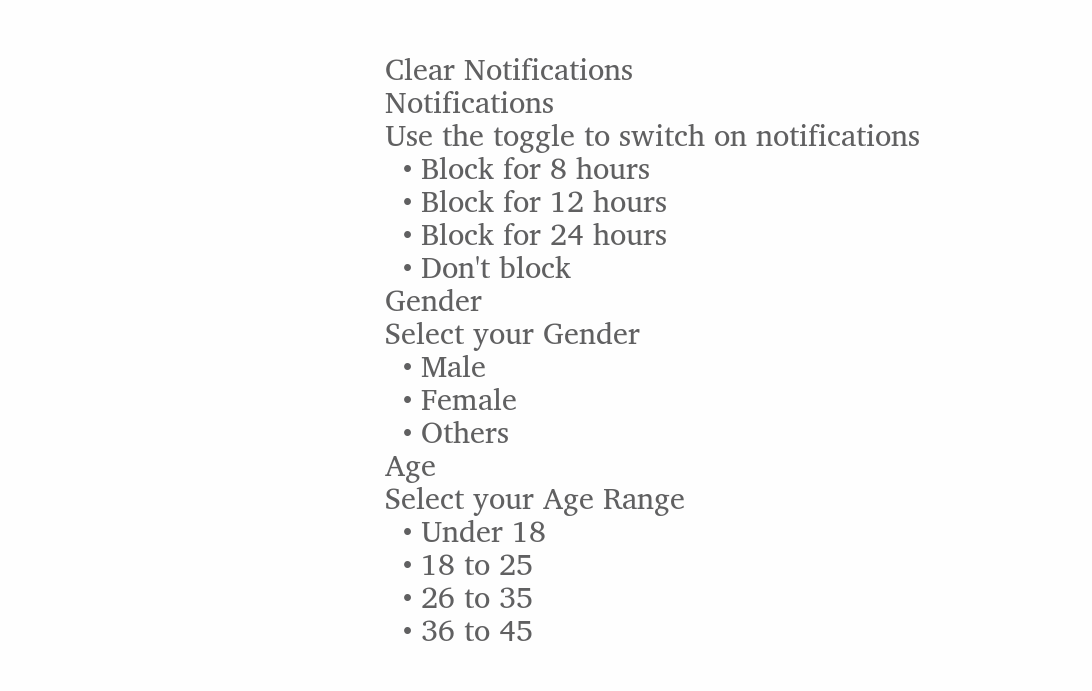Clear Notifications
Notifications
Use the toggle to switch on notifications
  • Block for 8 hours
  • Block for 12 hours
  • Block for 24 hours
  • Don't block
Gender
Select your Gender
  • Male
  • Female
  • Others
Age
Select your Age Range
  • Under 18
  • 18 to 25
  • 26 to 35
  • 36 to 45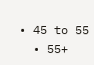• 45 to 55
  • 55+